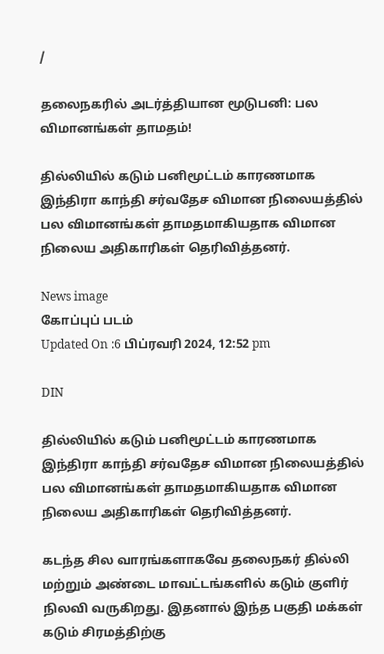/

தலைநகரில் அடர்த்தியான மூடுபனி: பல விமானங்கள் தாமதம்!

தில்லியில் கடும் பனிமூட்டம் காரணமாக இந்திரா காந்தி சர்வதேச விமான நிலையத்தில் பல விமானங்கள் தாமதமாகியதாக விமான நிலைய அதிகாரிகள் தெரிவித்தனர்.

News image
கோப்புப் படம்
Updated On :6 பிப்ரவரி 2024, 12:52 pm

DIN

தில்லியில் கடும் பனிமூட்டம் காரணமாக இந்திரா காந்தி சர்வதேச விமான நிலையத்தில் பல விமானங்கள் தாமதமாகியதாக விமான நிலைய அதிகாரிகள் தெரிவித்தனர்.

கடந்த சில வாரங்களாகவே தலைநகர் தில்லி மற்றும் அண்டை மாவட்டங்களில் கடும் குளிர் நிலவி வருகிறது. இதனால் இந்த பகுதி மக்கள் கடும் சிரமத்திற்கு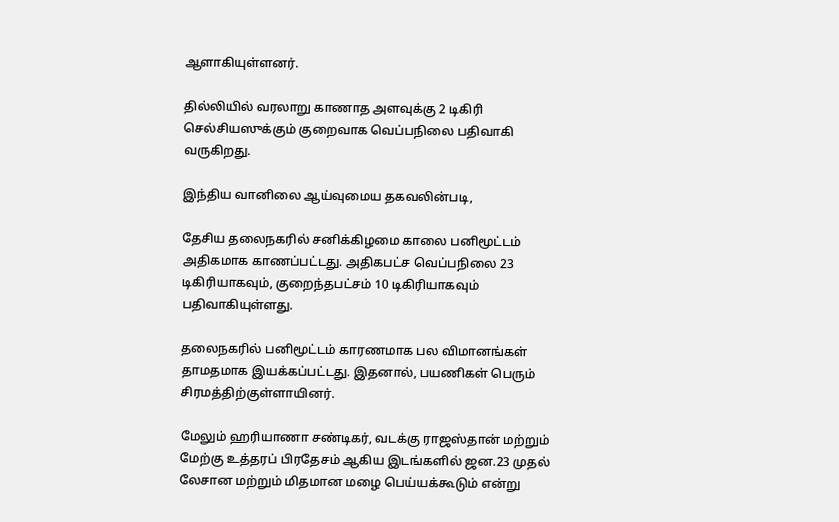ஆளாகியுள்ளனர்.

தில்லியில் வரலாறு காணாத அளவுக்கு 2 டிகிரி செல்சியஸுக்கும் குறைவாக வெப்பநிலை பதிவாகி வருகிறது.

இந்திய வானிலை ஆய்வுமைய தகவலின்படி,

தேசிய தலைநகரில் சனிக்கிழமை காலை பனிமூட்டம் அதிகமாக காணப்பட்டது. அதிகபட்ச வெப்பநிலை 23 டிகிரியாகவும், குறைந்தபட்சம் 10 டிகிரியாகவும் பதிவாகியுள்ளது.

தலைநகரில் பனிமூட்டம் காரணமாக பல விமானங்கள் தாமதமாக இயக்கப்பட்டது. இதனால், பயணிகள் பெரும் சிரமத்திற்குள்ளாயினர்.

மேலும் ஹரியாணா சண்டிகர், வடக்கு ராஜஸ்தான் மற்றும் மேற்கு உத்தரப் பிரதேசம் ஆகிய இடங்களில் ஜன.23 முதல் லேசான மற்றும் மிதமான மழை பெய்யக்கூடும் என்று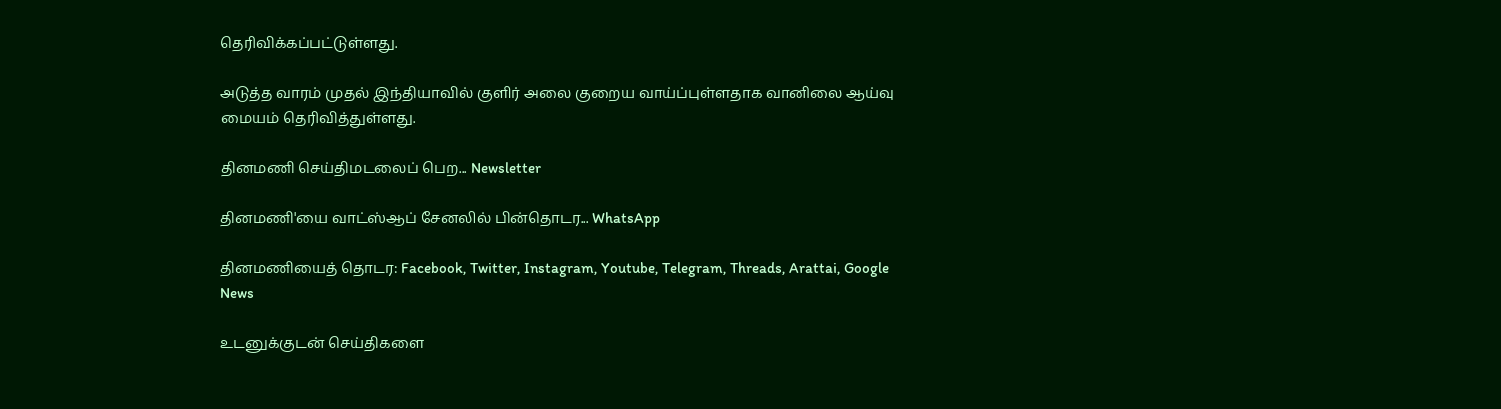தெரிவிக்கப்பட்டுள்ளது.

அடுத்த வாரம் முதல் இந்தியாவில் குளிர் அலை குறைய வாய்ப்புள்ளதாக வானிலை ஆய்வு மையம் தெரிவித்துள்ளது.

தினமணி செய்திமடலைப் பெற... Newsletter

தினமணி'யை வாட்ஸ்ஆப் சேனலில் பின்தொடர... WhatsApp

தினமணியைத் தொடர: Facebook, Twitter, Instagram, Youtube, Telegram, Threads, Arattai, Google News

உடனுக்குடன் செய்திகளை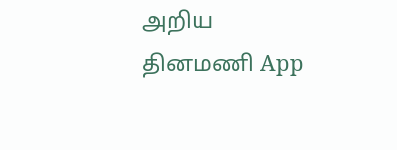அறிய தினமணி App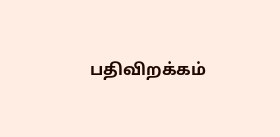பதிவிறக்கம்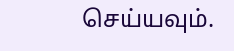செய்யவும்.